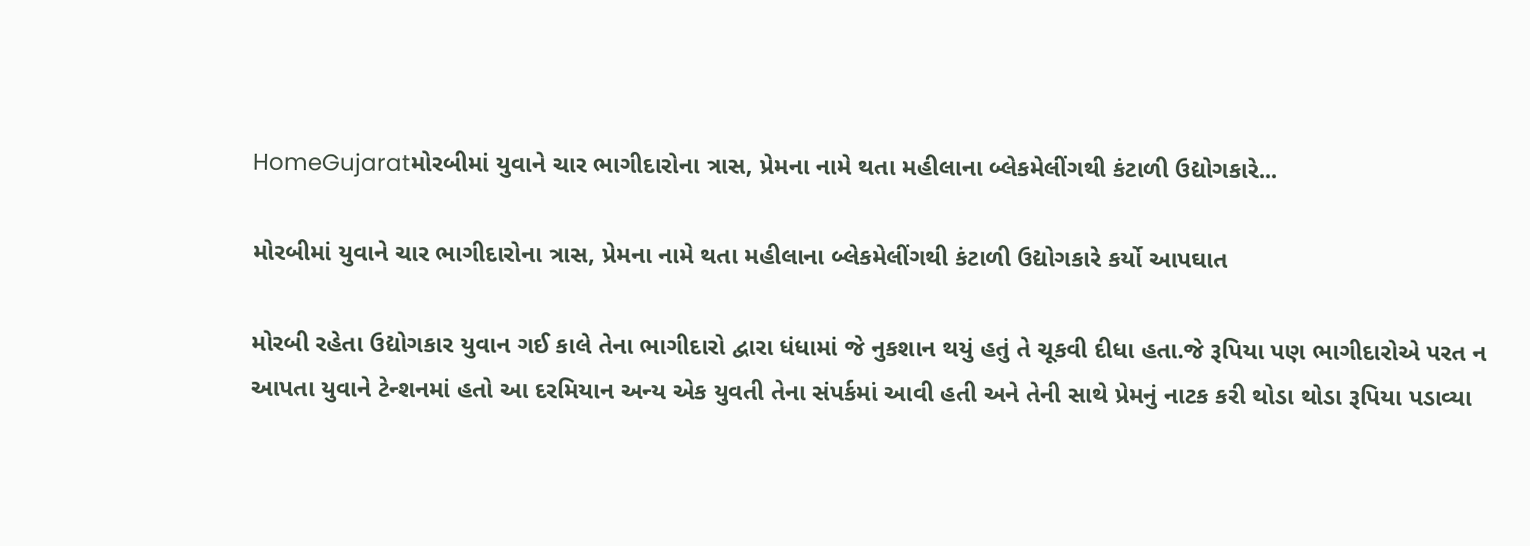HomeGujaratમોરબીમાં યુવાને ચાર ભાગીદારોના ત્રાસ, પ્રેમના નામે થતા મહીલાના બ્લેકમેલીંગથી કંટાળી ઉદ્યોગકારે...

મોરબીમાં યુવાને ચાર ભાગીદારોના ત્રાસ, પ્રેમના નામે થતા મહીલાના બ્લેકમેલીંગથી કંટાળી ઉદ્યોગકારે કર્યો આપઘાત

મોરબી રહેતા ઉદ્યોગકાર યુવાન ગઈ કાલે તેના ભાગીદારો દ્વારા ધંધામાં જે નુકશાન થયું હતું તે ચૂકવી દીધા હતા.જે રૂપિયા પણ ભાગીદારોએ પરત ન આપતા યુવાને ટેન્શનમાં હતો આ દરમિયાન અન્ય એક યુવતી તેના સંપર્કમાં આવી હતી અને તેની સાથે પ્રેમનું નાટક કરી થોડા થોડા રૂપિયા પડાવ્યા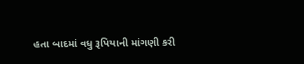હતા બાદમાં વધુ રૂપિયાની માંગણી કરી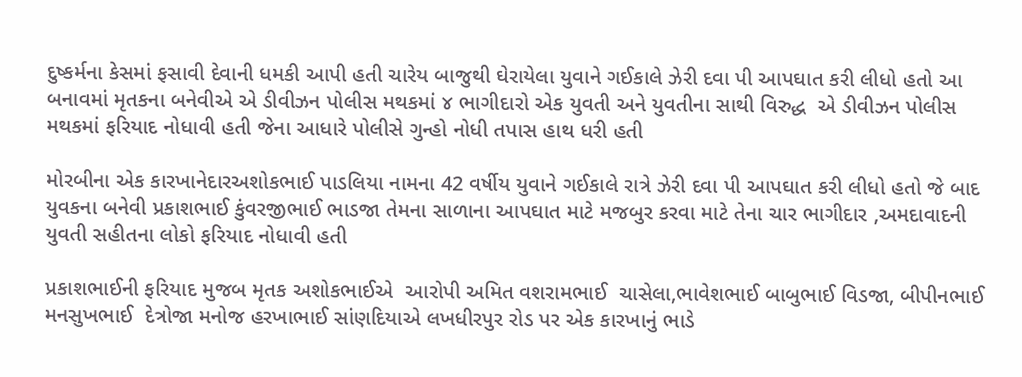દુષ્કર્મના કેસમાં ફસાવી દેવાની ધમકી આપી હતી ચારેય બાજુથી ઘેરાયેલા યુવાને ગઈકાલે ઝેરી દવા પી આપઘાત કરી લીધો હતો આ બનાવમાં મૃતકના બનેવીએ એ ડીવીઝન પોલીસ મથકમાં ૪ ભાગીદારો એક યુવતી અને યુવતીના સાથી વિરુદ્ધ  એ ડીવીઝન પોલીસ મથકમાં ફરિયાદ નોધાવી હતી જેના આધારે પોલીસે ગુન્હો નોધી તપાસ હાથ ધરી હતી

મોરબીના એક કારખાનેદારઅશોકભાઈ પાડલિયા નામના 42 વર્ષીય યુવાને ગઈકાલે રાત્રે ઝેરી દવા પી આપઘાત કરી લીધો હતો જે બાદ યુવકના બનેવી પ્રકાશભાઈ કુંવરજીભાઈ ભાડજા તેમના સાળાના આપઘાત માટે મજબુર કરવા માટે તેના ચાર ભાગીદાર ,અમદાવાદની યુવતી સહીતના લોકો ફરિયાદ નોધાવી હતી

પ્રકાશભાઈની ફરિયાદ મુજબ મૃતક અશોકભાઈએ  આરોપી અમિત વશરામભાઈ  ચાસેલા,ભાવેશભાઈ બાબુભાઈ વિડજા, બીપીનભાઈ મનસુખભાઈ  દેત્રોજા મનોજ હરખાભાઈ સાંણદિયાએ લખધીરપુર રોડ પર એક કારખાનું ભાડે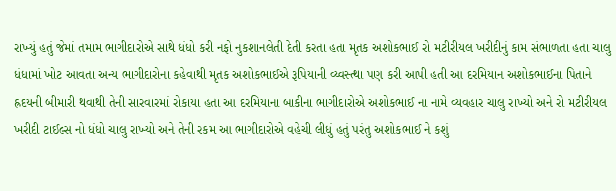રાખ્યું હતું જેમાં તમામ ભાગીદારોએ સાથે ધંધો કરી નફો નુકશાનલેતી દેતી કરતા હતા મૃતક અશોકભાઈ રો મટીરીયલ ખરીદીનું કામ સંભાળતા હતા ચાલુ ધંધામાં ખોટ આવતા અન્ય ભાગીદારોના કહેવાથી મૃતક અશોકભાઈએ રૂપિયાની વ્ય્વસ્ત્થા પણ કરી આપી હતી આ દરમિયાન અશોકભાઈના પિતાને હ્રદયની બીમારી થવાથી તેની સારવારમાં રોકાયા હતા આ દરમિયાના બાકીના ભાગીદારોએ અશોકભાઈ ના નામે વ્યવહાર ચાલુ રાખ્યો અને રો મટીરીયલ ખરીદી ટાઈલ્સ નો ધંધો ચાલુ રાખ્યો અને તેની રકમ આ ભાગીદારોએ વહેચી લીધું હતું પરંતુ અશોકભાઈ ને કશું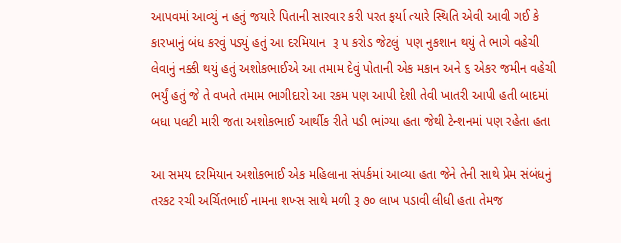આપવમાં આવ્યું ન હતું જયારે પિતાની સારવાર કરી પરત ફર્યા ત્યારે સ્થિતિ એવી આવી ગઈ કે કારખાનું બંધ કરવું પડ્યું હતું આ દરમિયાન  રૂ ૫ કરોડ જેટલું  પણ નુકશાન થયું તે ભાગે વહેચી લેવાનું નક્કી થયું હતું અશોકભાઈએ આ તમામ દેવું પોતાની એક મકાન અને ૬ એકર જમીન વહેચી ભર્યું હતું જે તે વખતે તમામ ભાગીદારો આ રકમ પણ આપી દેશી તેવી ખાતરી આપી હતી બાદમાં બધા પલટી મારી જતા અશોકભાઈ આર્થીક રીતે પડી ભાંગ્યા હતા જેથી ટેન્શનમાં પણ રહેતા હતા

આ સમય દરમિયાન અશોકભાઈ એક મહિલાના સંપર્કમાં આવ્યા હતા જેને તેની સાથે પ્રેમ સંબંધનું તરકટ રચી અર્ચિતભાઈ નામના શખ્સ સાથે મળી રૂ ૭૦ લાખ પડાવી લીધી હતા તેમજ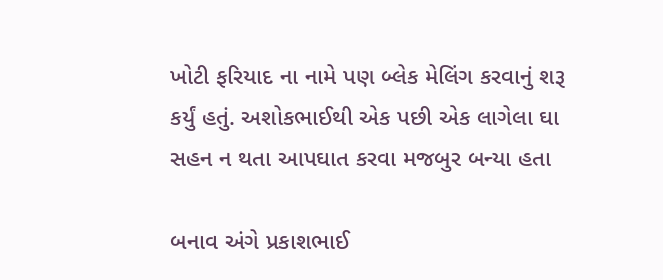ખોટી ફરિયાદ ના નામે પણ બ્લેક મેલિંગ કરવાનું શરૂ કર્યું હતું. અશોકભાઈથી એક પછી એક લાગેલા ઘા સહન ન થતા આપઘાત કરવા મજબુર બન્યા હતા

બનાવ અંગે પ્રકાશભાઈ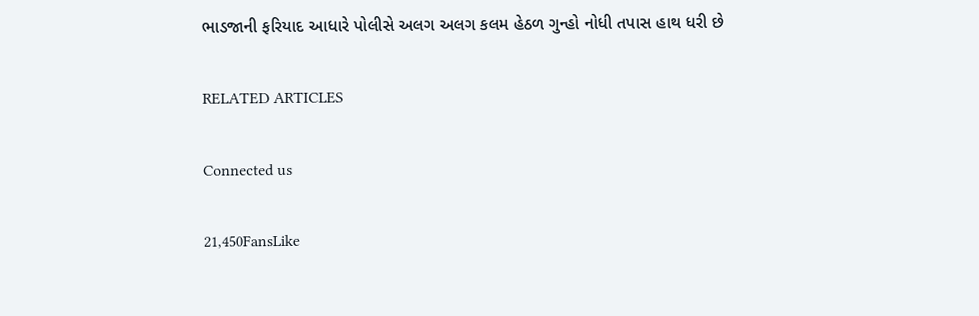ભાડજાની ફરિયાદ આધારે પોલીસે અલગ અલગ કલમ હેઠળ ગુન્હો નોધી તપાસ હાથ ધરી છે

RELATED ARTICLES

Connected us

21,450FansLike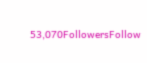53,070FollowersFollow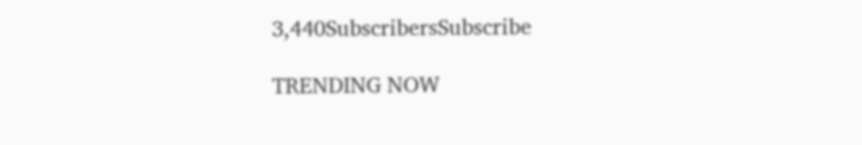3,440SubscribersSubscribe

TRENDING NOW